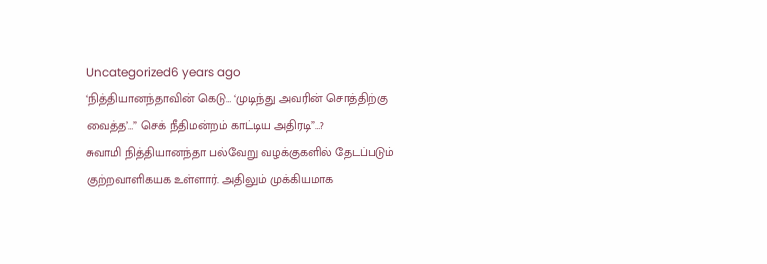Uncategorized6 years ago
‘நித்தியானந்தாவின் கெடு… ‘முடிந்து அவரின் சொத்திற்கு வைத்த’…” செக் நீதிமன்றம் காட்டிய அதிரடி”…?
சுவாமி நித்தியானந்தா பல்வேறு வழக்குகளில் தேடப்படும் குற்றவாளிகயக உள்ளார். அதிலும் முக்கியமாக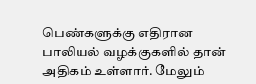பெண்களுக்கு எதிரான பாலியல் வழக்குகளில் தான் அதிகம் உள்ளார். மேலும்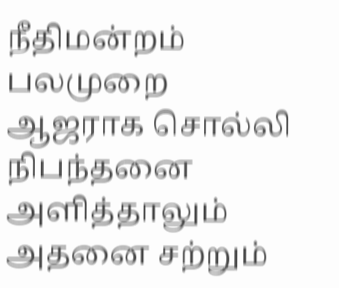நீதிமன்றம் பலமுறை ஆஜராக சொல்லி நிபந்தனை அளித்தாலும் அதனை சற்றும்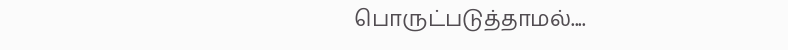பொருட்படுத்தாமல்....